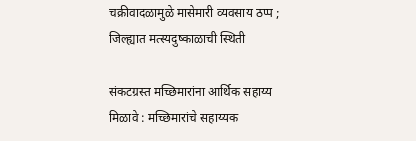चक्रीवादळामुळे मासेमारी व्यवसाय ठप्प ; जिल्ह्यात मत्स्यदुष्काळाची स्थिती

संकटग्रस्त मच्छिमारांना आर्थिक सहाय्य मिळावे : मच्छिमारांचे सहाय्यक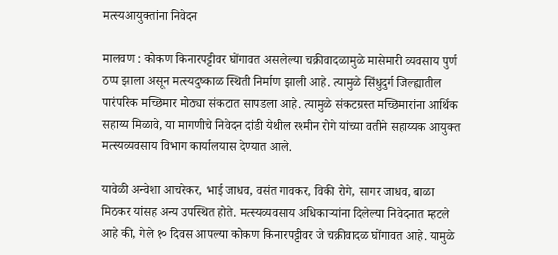मत्स्यआयुक्तांना निवेदन

मालवण : कोकण किनारपट्टीवर घोंगावत असलेल्या चक्रीवादळामुळे मासेमारी व्यवसाय पुर्ण ठप्प झाला असून मत्स्यदुष्काळ स्थिती निर्माण झाली आहे. त्यामुळे सिंधुदुर्ग जिल्ह्यातील पारंपरिक मच्छिमार मोठ्या संकटात सापडला आहे. त्यामुळे संकटग्रस्त मच्छिमारांना आर्थिक सहाय्य मिळावे, या मागणीचे निवेदन दांडी येथील रश्मीन रोगे यांच्या वतीने सहाय्यक आयुक्त मत्स्यव्यवसाय विभाग कार्यालयास देण्यात आले.

यावेळी अन्वेशा आचरेकर, भाई जाधव, वसंत गावकर, विकी रोगे, सागर जाधव, बाळा मिठकर यांसह अन्य उपस्थित होते. मत्स्यव्यवसाय अधिकाऱ्यांना दिलेल्या निवेदनात म्हटले आहे की, गेले १० दिवस आपल्या कोकण किनारप‌ट्टीवर जे चक्रीवादळ घोंगावत आहे. यामुळे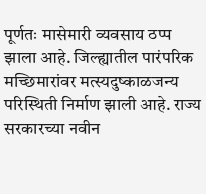पूर्णतः मासेमारी व्यवसाय ठप्प झाला आहे. जिल्ह्यातील पारंपरिक मच्छिमारांवर मत्स्यदुष्काळजन्य परिस्थिती निर्माण झाली आहे. राज्य सरकारच्या नवीन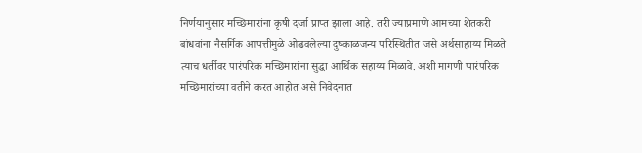निर्णयानुसार मच्छिमारांना कृषी दर्जा प्राप्त झाला आहे. तरी ज्याप्रमाणे आमच्या शेतकरी बांधवांना नैसर्गिक आपत्तीमुळे ओढवलेल्या दुष्काळजन्य परिस्थितीत जसे अर्थसाहाय्य मिळते त्याच धर्तीवर पारंपरिक मच्छिमारांना सुद्धा आर्थिक सहाय्य मिळावे. अशी मागणी पारंपरिक मच्छिमारांच्या वतीने करत आहोत असे निवेदनात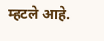म्हटले आहे.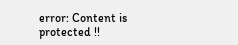error: Content is protected !!